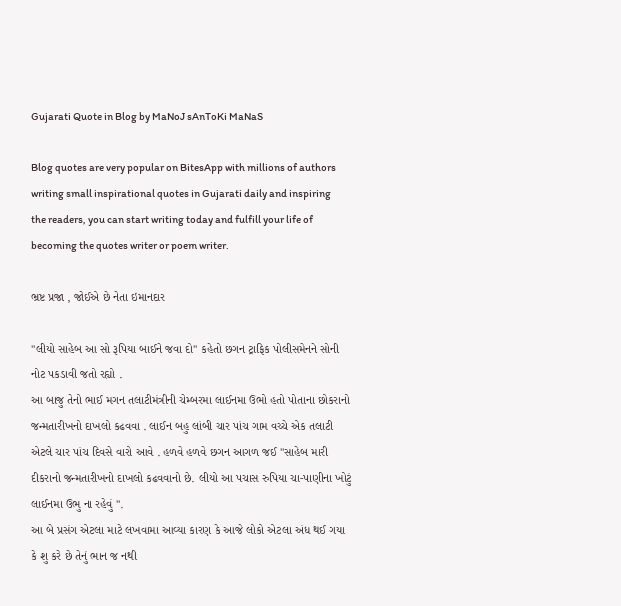Gujarati Quote in Blog by MaNoJ sAnToKi MaNaS

Blog quotes are very popular on BitesApp with millions of authors writing small inspirational quotes in Gujarati daily and inspiring the readers, you can start writing today and fulfill your life of becoming the quotes writer or poem writer.

ભ્રષ્ટ પ્રજા , જોઈએ છે નેતા ઇમાનદાર

"લીયો સાહેબ આ સો રૂપિયા બાઈને જવા દો" કહેતો છગન ટ્રાફિક પોલીસમેનને સોની નોટ પકડાવી જતો રહ્યો .
આ બાજુ તેનો ભાઈ મગન તલાટીમંત્રીની ચેમ્બરમા લાઈનમા ઉભો હતો પોતાના છોકરાનો જન્મતારીખનો દાખલો કઢવવા . લાઈન બહુ લાંબી ચાર પાંચ ગામ વચ્ચે એક તલાટી એટલે ચાર પાંચ દિવસે વારો આવે . હળવે હળવે છગન આગળ જઈ "સાહેબ મારી દીકરાનો જન્મતારીખનો દાખલો કઢવવાનો છે. લીયો આ પચાસ રુપિયા ચા-પાણીના ખોટું લાઈનમા ઉભુ ના રહેવું ".
આ બે પ્રસંગ એટલા માટે લખવામા આવ્યા કારણ કે આજે લોકો એટલા અંધ થઈ ગયા કે શુ કરે છે તેનું ભાન જ નથી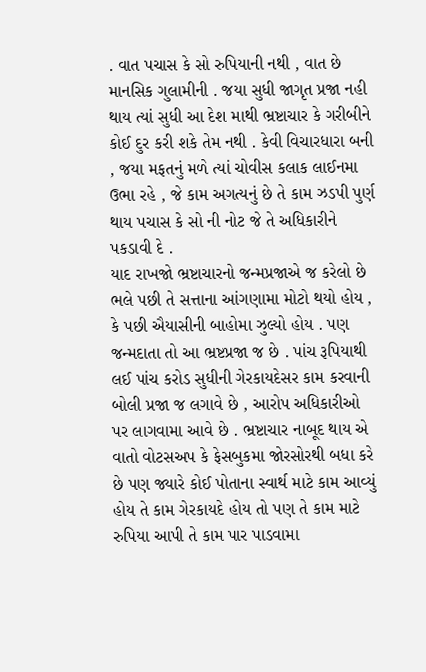. વાત પચાસ કે સો રુપિયાની નથી , વાત છે માનસિક ગુલામીની . જયા સુધી જાગૃત પ્રજા નહી થાય ત્યાં સુધી આ દેશ માથી ભ્રષ્ટાચાર કે ગરીબીને કોઈ દુર કરી શકે તેમ નથી . કેવી વિચારધારા બની , જયા મફતનું મળે ત્યાં ચોવીસ કલાક લાઈનમા ઉભા રહે , જે કામ અગત્યનું છે તે કામ ઝડપી પુર્ણ થાય પચાસ કે સો ની નોટ જે તે અધિકારીને પકડાવી દે .
યાદ રાખજો ભ્રષ્ટાચારનો જન્મપ્રજાએ જ કરેલો છે ભલે પછી તે સત્તાના આંગણામા મોટો થયો હોય , કે પછી ઐયાસીની બાહોમા ઝુલ્યો હોય . પણ જન્મદાતા તો આ ભ્રષ્ટપ્રજા જ છે . પાંચ રૂપિયાથી લઈ પાંચ કરોડ સુધીની ગેરકાયદેસર કામ કરવાની બોલી પ્રજા જ લગાવે છે , આરોપ અધિકારીઓ પર લાગવામા આવે છે . ભ્રષ્ટાચાર નાબૂદ થાય એ વાતો વોટસઅપ કે ફેસબુકમા જોરસોરથી બધા કરે છે પણ જ્યારે કોઈ પોતાના સ્વાર્થ માટે કામ આવ્યું હોય તે કામ ગેરકાયદે હોય તો પણ તે કામ માટે રુપિયા આપી તે કામ પાર પાડવામા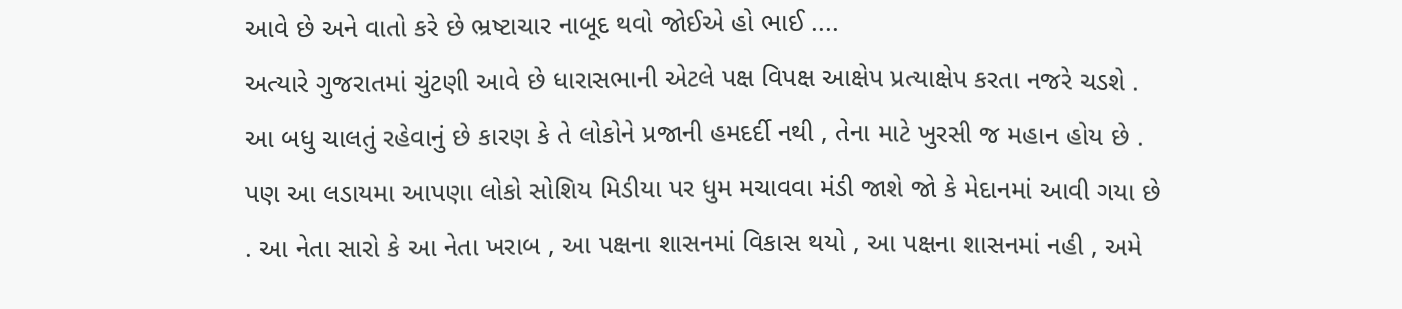આવે છે અને વાતો કરે છે ભ્રષ્ટાચાર નાબૂદ થવો જોઈએ હો ભાઈ ....
અત્યારે ગુજરાતમાં ચુંટણી આવે છે ધારાસભાની એટલે પક્ષ વિપક્ષ આક્ષેપ પ્રત્યાક્ષેપ કરતા નજરે ચડશે . આ બધુ ચાલતું રહેવાનું છે કારણ કે તે લોકોને પ્રજાની હમદર્દી નથી , તેના માટે ખુરસી જ મહાન હોય છે . પણ આ લડાયમા આપણા લોકો સોશિય મિડીયા પર ધુમ મચાવવા મંડી જાશે જો કે મેદાનમાં આવી ગયા છે . આ નેતા સારો કે આ નેતા ખરાબ , આ પક્ષના શાસનમાં વિકાસ થયો , આ પક્ષના શાસનમાં નહી , અમે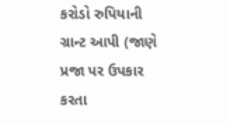કરોડો રુપિયાની ગ્રાન્ટ આપી (જાણે પ્રજા પર ઉપકાર કરતા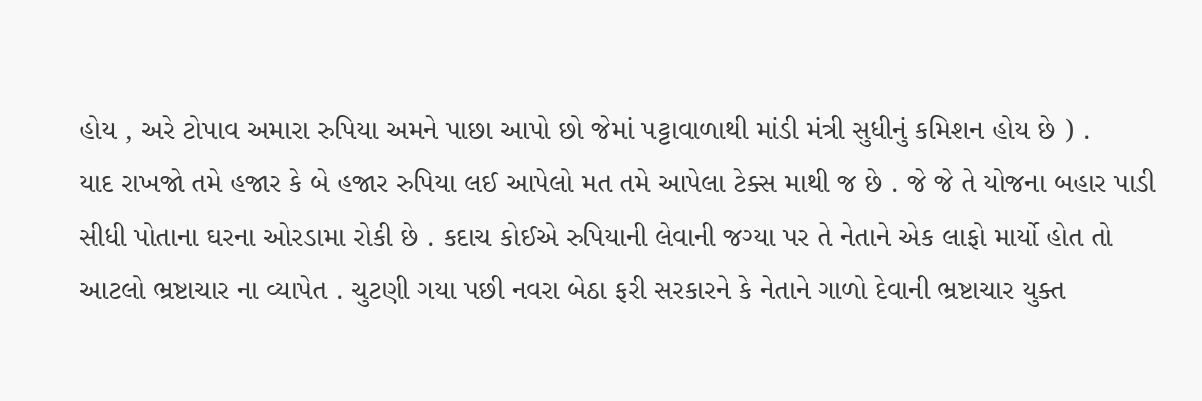હોય , અરે ટોપાવ અમારા રુપિયા અમને પાછા આપો છો જેમાં પટ્ટાવાળાથી માંડી મંત્રી સુધીનું કમિશન હોય છે ) .
યાદ રાખજો તમે હજાર કે બે હજાર રુપિયા લઈ આપેલો મત તમે આપેલા ટેક્સ માથી જ છે . જે જે તે યોજના બહાર પાડી સીધી પોતાના ઘરના ઓરડામા રોકી છે . કદાચ કોઈએ રુપિયાની લેવાની જગ્યા પર તે નેતાને એક લાફો માર્યો હોત તો આટલો ભ્રષ્ટાચાર ના વ્યાપેત . ચુટણી ગયા પછી નવરા બેઠા ફરી સરકારને કે નેતાને ગાળો દેવાની ભ્રષ્ટાચાર યુક્ત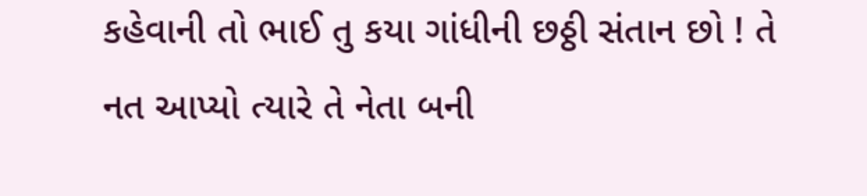કહેવાની તો ભાઈ તુ કયા ગાંધીની છઠ્ઠી સંતાન છો ! તે નત આપ્યો ત્યારે તે નેતા બની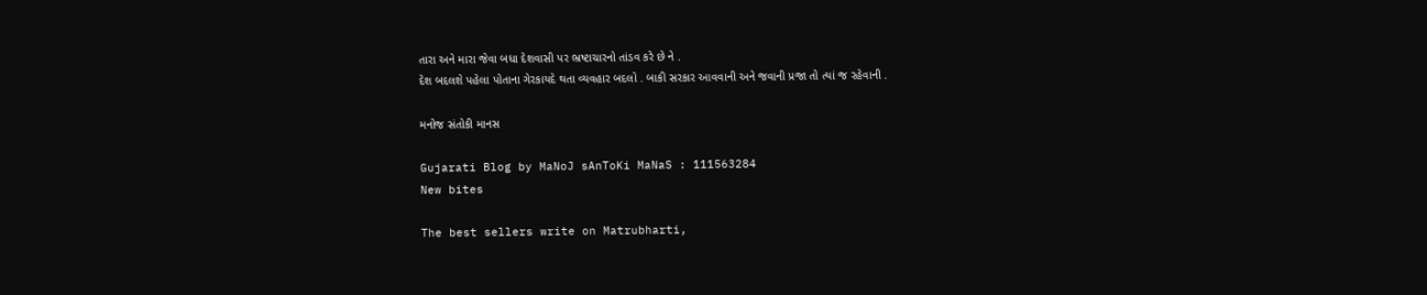તારા અને મારા જેવા બધા દેશવાસી પર ભ્રષ્ટાચારનો તાંડવ કરે છે ને .
દેશ બદલશે પહેલા પોતાના ગેરકાયદે થતા વ્યવહાર બદલો . બાકી સરકાર આવવાની અને જવાની પ્રજા તો ત્યાં જ રહેવાની .

મનોજ સંતોકી માનસ

Gujarati Blog by MaNoJ sAnToKi MaNaS : 111563284
New bites

The best sellers write on Matrubharti,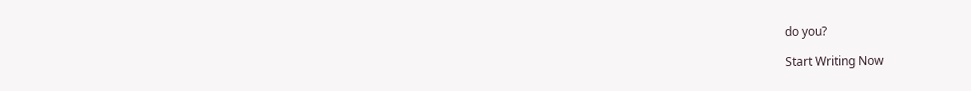do you?

Start Writing Now